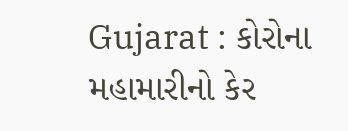Gujarat : કોરોના મહામારીનો કેર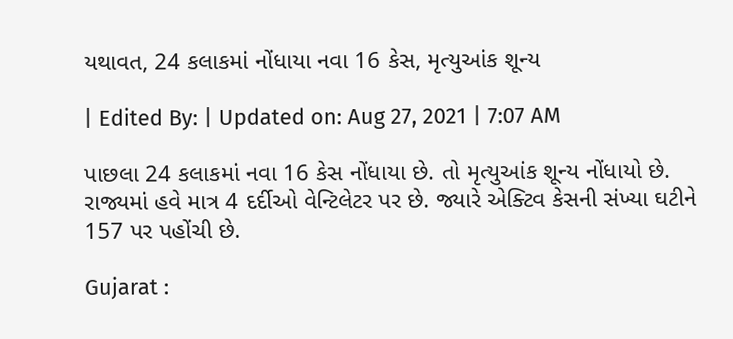યથાવત, 24 કલાકમાં નોંધાયા નવા 16 કેસ, મૃત્યુઆંક શૂન્ય

| Edited By: | Updated on: Aug 27, 2021 | 7:07 AM

પાછલા 24 કલાકમાં નવા 16 કેસ નોંધાયા છે. તો મૃત્યુઆંક શૂન્ય નોંધાયો છે. રાજ્યમાં હવે માત્ર 4 દર્દીઓ વેન્ટિલેટર પર છે. જ્યારે એક્ટિવ કેસની સંખ્યા ઘટીને 157 પર પહોંચી છે.

Gujarat :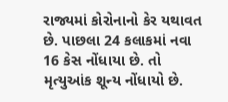રાજ્યમાં કોરોનાનો કેર યથાવત છે. પાછલા 24 કલાકમાં નવા 16 કેસ નોંધાયા છે. તો મૃત્યુઆંક શૂન્ય નોંધાયો છે.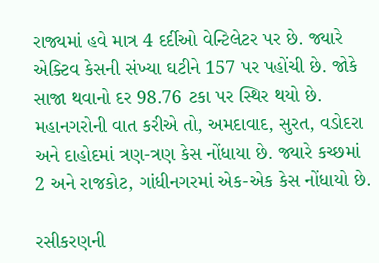રાજ્યમાં હવે માત્ર 4 દર્દીઓ વેન્ટિલેટર પર છે. જ્યારે એક્ટિવ કેસની સંખ્યા ઘટીને 157 પર પહોંચી છે. જોકે સાજા થવાનો દર 98.76 ટકા પર સ્થિર થયો છે. મહાનગરોની વાત કરીએ તો, અમદાવાદ, સુરત, વડોદરા અને દાહોદમાં ત્રણ-ત્રણ કેસ નોંધાયા છે. જ્યારે કચ્છમાં 2 અને રાજકોટ, ગાંધીનગરમાં એક-એક કેસ નોંધાયો છે.

રસીકરણની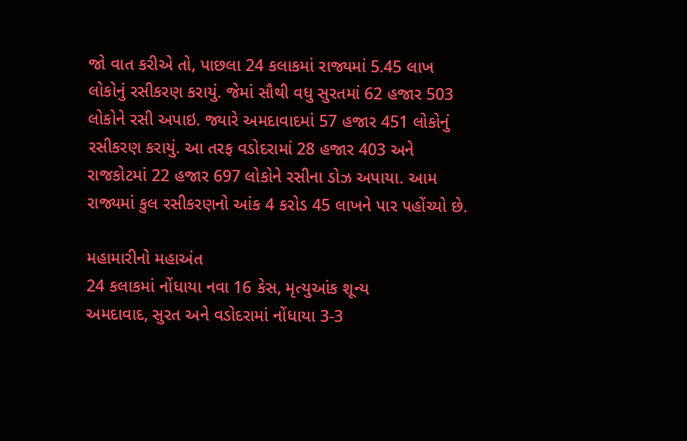જો વાત કરીએ તો, પાછલા 24 કલાકમાં રાજ્યમાં 5.45 લાખ લોકોનું રસીકરણ કરાયું. જેમાં સૌથી વધુ સુરતમાં 62 હજાર 503 લોકોને રસી અપાઇ. જ્યારે અમદાવાદમાં 57 હજાર 451 લોકોનું રસીકરણ કરાયું. આ તરફ વડોદરામાં 28 હજાર 403 અને રાજકોટમાં 22 હજાર 697 લોકોને રસીના ડોઝ અપાયા. આમ રાજ્યમાં કુલ રસીકરણનો આંક 4 કરોડ 45 લાખને પાર પહોંચ્યો છે.

મહામારીનો મહાઅંત
24 કલાકમાં નોંધાયા નવા 16 કેસ, મૃત્યુઆંક શૂન્ય
અમદાવાદ, સુરત અને વડોદરામાં નોંધાયા 3-3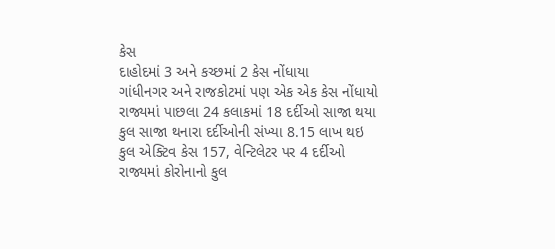કેસ
દાહોદમાં 3 અને કચ્છમાં 2 કેસ નોંધાયા
ગાંધીનગર અને રાજકોટમાં પણ એક એક કેસ નોંધાયો
રાજ્યમાં પાછલા 24 કલાકમાં 18 દર્દીઓ સાજા થયા
કુલ સાજા થનારા દર્દીઓની સંખ્યા 8.15 લાખ થઇ
કુલ એક્ટિવ કેસ 157, વેન્ટિલેટર પર 4 દર્દીઓ
રાજ્યમાં કોરોનાનો કુલ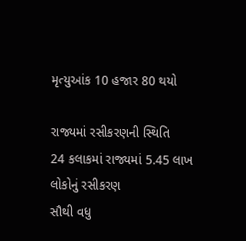મૃત્યુઆંક 10 હજાર 80 થયો

રાજ્યમાં રસીકરણની સ્થિતિ
24 કલાકમાં રાજ્યમાં 5.45 લાખ લોકોનું રસીકરણ
સૌથી વધુ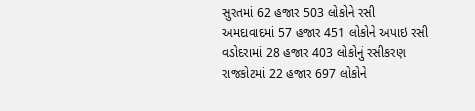સુરતમાં 62 હજાર 503 લોકોને રસી
અમદાવાદમાં 57 હજાર 451 લોકોને અપાઇ રસી
વડોદરામાં 28 હજાર 403 લોકોનું રસીકરણ
રાજકોટમાં 22 હજાર 697 લોકોને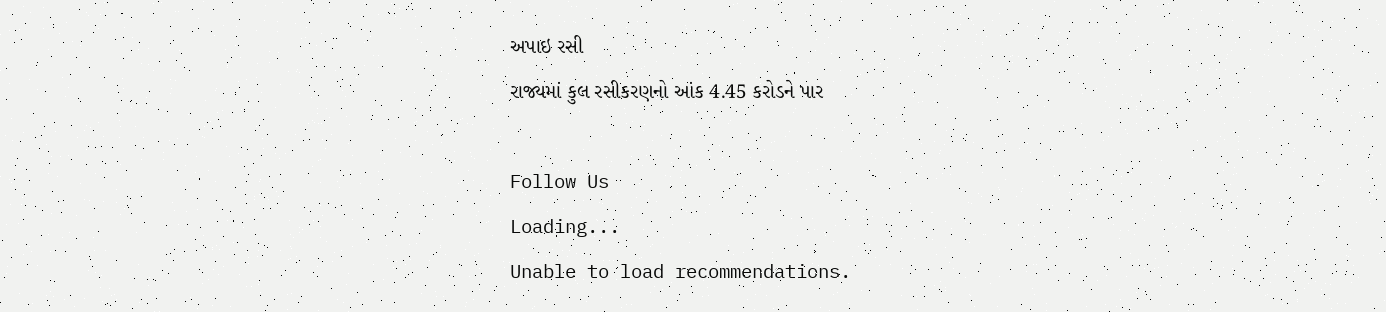અપાઇ રસી
રાજ્યમાં કુલ રસીકરણનો આંક 4.45 કરોડને પાર

Follow Us
Loading...
Unable to load recommendations.